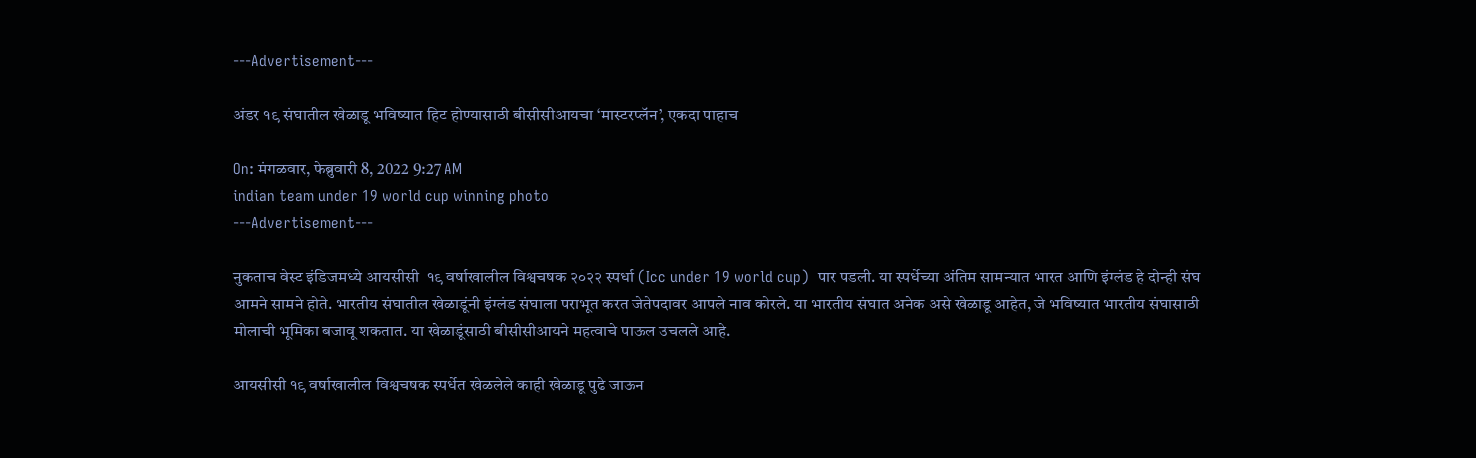---Advertisement---

अंडर १९ संघातील खेळाडू भविष्यात हिट होण्यासाठी बीसीसीआयचा ‘मास्टरप्लॅन’, एकदा पाहाच

On: मंगळवार, फेब्रुवारी 8, 2022 9:27 AM
indian team under 19 world cup winning photo
---Advertisement---

नुकताच वेस्ट इंडिजमध्ये आयसीसी  १९ वर्षाखालील विश्वचषक २०२२ स्पर्धा (Icc under 19 world cup)  पार पडली. या स्पर्धेच्या अंतिम सामन्यात भारत आणि इंग्लंड हे दोन्ही संघ आमने सामने होते. भारतीय संघातील खेळाडूंनी इंग्लंड संघाला पराभूत करत जेतेपदावर आपले नाव कोरले. या भारतीय संघात अनेक असे खेळाडू आहेत, जे भविष्यात भारतीय संघासाठी मोलाची भूमिका बजावू शकतात. या खेळाडूंसाठी बीसीसीआयने महत्वाचे पाऊल उचलले आहे.

आयसीसी १९ वर्षाखालील विश्वचषक स्पर्धेत खेळलेले काही खेळाडू पुढे जाऊन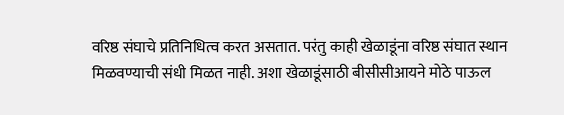वरिष्ठ संघाचे प्रतिनिधित्व करत असतात. परंतु काही खेळाडूंना वरिष्ठ संघात स्थान मिळवण्याची संधी मिळत नाही. अशा खेळाडूंसाठी बीसीसीआयने मोठे पाऊल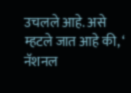उचलले आहे. असे म्हटले जात आहे की, ‘ नॅशनल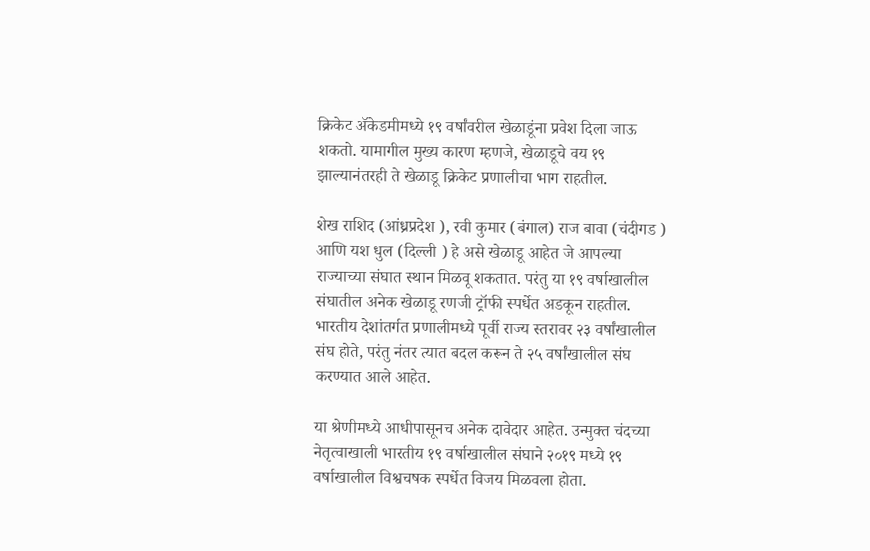क्रिकेट ॲकेडमीमध्ये १९ वर्षांवरील खेळाडूंना प्रवेश दिला जाऊ शकतो. यामागील मुख्य कारण म्हणजे, खेळाडूचे वय १९ झाल्यानंतरही ते खेळाडू क्रिकेट प्रणालीचा भाग राहतील.

शेख राशिद (आंध्रप्रदेश ), रवी कुमार (बंगाल) राज बावा (चंदीगड ) आणि यश धुल (दिल्ली ) हे असे खेळाडू आहेत जे आपल्या राज्याच्या संघात स्थान मिळवू शकतात. परंतु या १९ वर्षाखालील संघातील अनेक खेळाडू रणजी ट्रॉफी स्पर्धेत अडकून राहतील. भारतीय देशांतर्गत प्रणालीमध्ये पूर्वी राज्य स्तरावर २३ वर्षांखालील संघ होते, परंतु नंतर त्यात बदल करून ते २५ वर्षांखालील संघ करण्यात आले आहेत.

या श्रेणीमध्ये आधीपासूनच अनेक दावेदार आहेत. उन्मुक्त चंदच्या नेतृत्वाखाली भारतीय १९ वर्षाखालील संघाने २०१९ मध्ये १९ वर्षाखालील विश्वचषक स्पर्धेत विजय मिळवला होता.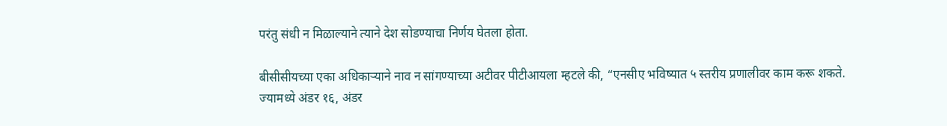परंतु संधी न मिळाल्याने त्याने देश सोडण्याचा निर्णय घेतला होता.

बीसीसीयच्या एका अधिकाऱ्याने नाव न सांगण्याच्या अटीवर पीटीआयला म्हटले की, “एनसीए भविष्यात ५ स्तरीय प्रणालीवर काम करू शकते. ज्यामध्ये अंडर १६, अंडर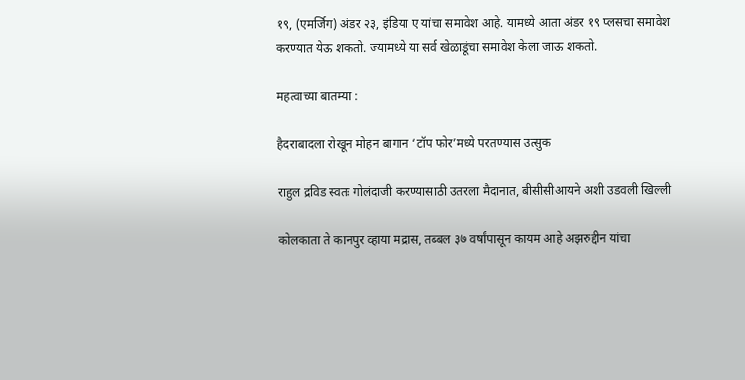१९, (एमर्जिग) अंडर २३, इंडिया ए यांचा समावेश आहे. यामध्ये आता अंडर १९ प्लसचा समावेश करण्यात येऊ शकतो. ज्यामध्ये या सर्व खेळाडूंचा समावेश केला जाऊ शकतो.

महत्वाच्या बातम्या :

हैदराबादला रोखून मोहन बागान ‘टॉप फोर’मध्ये परतण्यास उत्सुक

राहुल द्रविड स्वतः गोलंदाजी करण्यासाठी उतरला मैदानात, बीसीसीआयने अशी उडवली खिल्ली

कोलकाता ते कानपुर व्हाया मद्रास, तब्बल ३७ वर्षांपासून कायम आहे अझरुद्दीन यांचा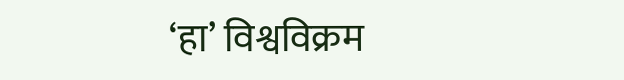‘हा’ विश्वविक्रम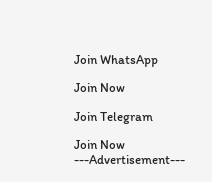Join WhatsApp

Join Now

Join Telegram

Join Now
---Advertisement---